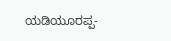ಯಡಿಯೂರಪ್ಪ-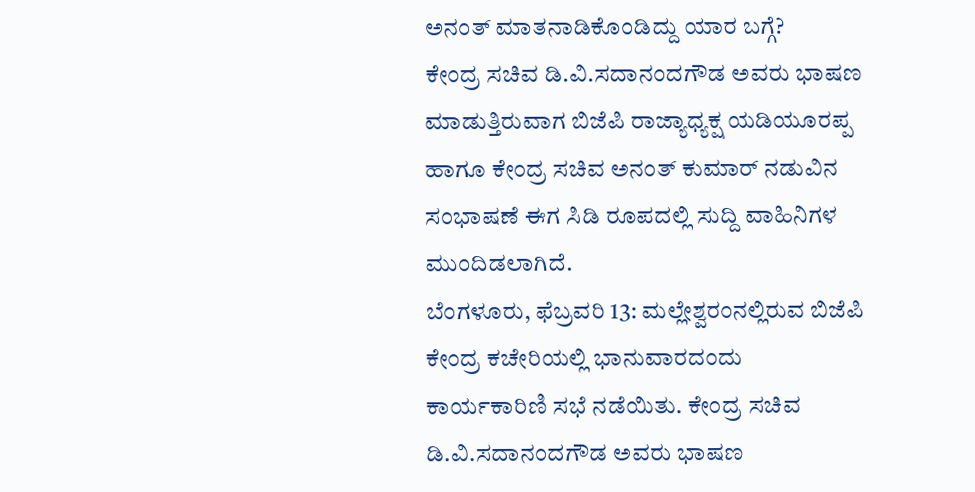ಅನಂತ್ ಮಾತನಾಡಿಕೊಂಡಿದ್ದು ಯಾರ ಬಗ್ಗೆ?
ಕೇಂದ್ರ ಸಚಿವ ಡಿ.ವಿ.ಸದಾನಂದಗೌಡ ಅವರು ಭಾಷಣ ಮಾಡುತ್ತಿರುವಾಗ ಬಿಜೆಪಿ ರಾಜ್ಯಾಧ್ಯಕ್ಷ ಯಡಿಯೂರಪ್ಪ ಹಾಗೂ ಕೇಂದ್ರ ಸಚಿವ ಅನಂತ್ ಕುಮಾರ್ ನಡುವಿನ ಸಂಭಾಷಣೆ ಈಗ ಸಿಡಿ ರೂಪದಲ್ಲಿ ಸುದ್ದಿ ವಾಹಿನಿಗಳ ಮುಂದಿಡಲಾಗಿದೆ.
ಬೆಂಗಳೂರು, ಫೆಬ್ರವರಿ 13: ಮಲ್ಲೇಶ್ವರಂನಲ್ಲಿರುವ ಬಿಜೆಪಿ ಕೇಂದ್ರ ಕಚೇರಿಯಲ್ಲಿ ಭಾನುವಾರದಂದು ಕಾರ್ಯಕಾರಿಣಿ ಸಭೆ ನಡೆಯಿತು. ಕೇಂದ್ರ ಸಚಿವ ಡಿ.ವಿ.ಸದಾನಂದಗೌಡ ಅವರು ಭಾಷಣ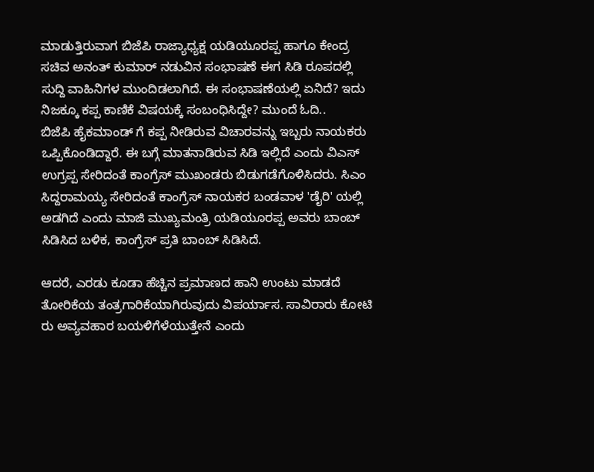ಮಾಡುತ್ತಿರುವಾಗ ಬಿಜೆಪಿ ರಾಜ್ಯಾಧ್ಯಕ್ಷ ಯಡಿಯೂರಪ್ಪ ಹಾಗೂ ಕೇಂದ್ರ ಸಚಿವ ಅನಂತ್ ಕುಮಾರ್ ನಡುವಿನ ಸಂಭಾಷಣೆ ಈಗ ಸಿಡಿ ರೂಪದಲ್ಲಿ ಸುದ್ದಿ ವಾಹಿನಿಗಳ ಮುಂದಿಡಲಾಗಿದೆ. ಈ ಸಂಭಾಷಣೆಯಲ್ಲಿ ಏನಿದೆ? ಇದು ನಿಜಕ್ಕೂ ಕಪ್ಪ ಕಾಣಿಕೆ ವಿಷಯಕ್ಕೆ ಸಂಬಂಧಿಸಿದ್ದೇ? ಮುಂದೆ ಓದಿ..
ಬಿಜೆಪಿ ಹೈಕಮಾಂಡ್ ಗೆ ಕಪ್ಪ ನೀಡಿರುವ ವಿಚಾರವನ್ನು ಇಬ್ಬರು ನಾಯಕರು ಒಪ್ಪಿಕೊಂಡಿದ್ದಾರೆ. ಈ ಬಗ್ಗೆ ಮಾತನಾಡಿರುವ ಸಿಡಿ ಇಲ್ಲಿದೆ ಎಂದು ವಿಎಸ್ ಉಗ್ರಪ್ಪ ಸೇರಿದಂತೆ ಕಾಂಗ್ರೆಸ್ ಮುಖಂಡರು ಬಿಡುಗಡೆಗೊಳಿಸಿದರು. ಸಿಎಂ ಸಿದ್ದರಾಮಯ್ಯ ಸೇರಿದಂತೆ ಕಾಂಗ್ರೆಸ್ ನಾಯಕರ ಬಂಡವಾಳ 'ಡೈರಿ' ಯಲ್ಲಿ ಅಡಗಿದೆ ಎಂದು ಮಾಜಿ ಮುಖ್ಯಮಂತ್ರಿ ಯಡಿಯೂರಪ್ಪ ಅವರು ಬಾಂಬ್ ಸಿಡಿಸಿದ ಬಳಿಕ, ಕಾಂಗ್ರೆಸ್ ಪ್ರತಿ ಬಾಂಬ್ ಸಿಡಿಸಿದೆ.

ಆದರೆ, ಎರಡು ಕೂಡಾ ಹೆಚ್ಚಿನ ಪ್ರಮಾಣದ ಹಾನಿ ಉಂಟು ಮಾಡದೆ ತೋರಿಕೆಯ ತಂತ್ರಗಾರಿಕೆಯಾಗಿರುವುದು ವಿಪರ್ಯಾಸ. ಸಾವಿರಾರು ಕೋಟಿ ರು ಅವ್ಯವಹಾರ ಬಯಳಿಗೆಳೆಯುತ್ತೇನೆ ಎಂದು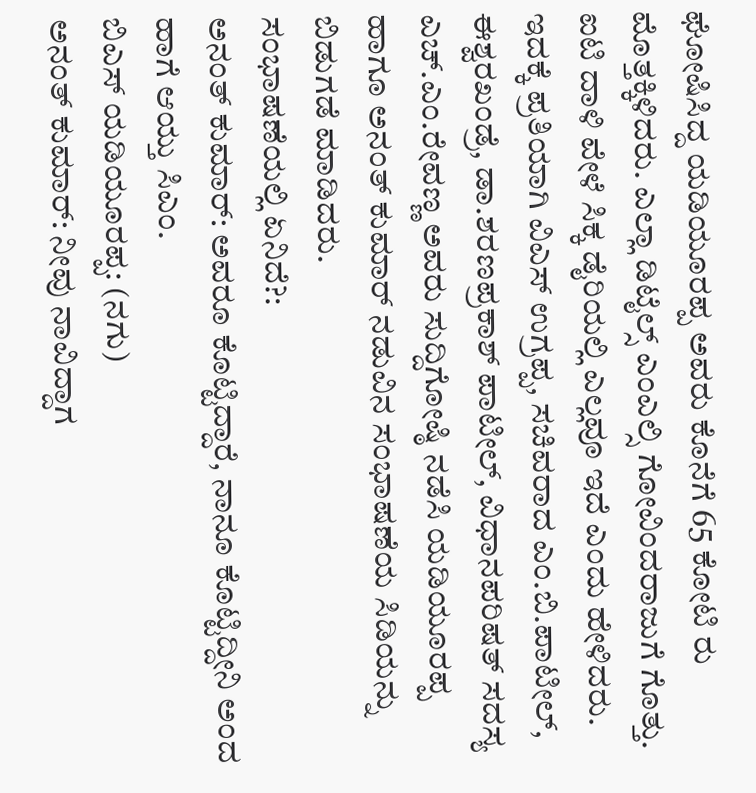ಘೋಷಿಸಿದ್ದ ಯಡಿಯೂರಪ್ಪ ಅವರು ಕೊನೆಗೆ 65 ಕೋಟಿ ರು ಮೊತ್ತಕ್ಕಿಳಿದರು. ಎಲ್ಲಾ ಡಿಟೈಲ್ಸ್ ಎಂಎಲ್ಸಿ ಗೋವಿಂದರಾಜುಗೆ ಗೊತ್ತು. ಐಟಿ ದಾಳಿ ವೇಳೆ ಸಿಕ್ಕ ಡೈರಿಯಲ್ಲಿ ಎಲ್ಲವೂ ಇದೆ ಎಂದು ಹೇಳಿದರು.
ಇದಕ್ಕೆ ಪ್ರತಿಯಾಗಿ ವಿಎಸ್ ಉಗ್ರಪ್ಪ, ಸಚಿವರಾದ ಎಂ.ಬಿ.ಪಾಟೀಲ್, ಈಶ್ವರಖಂಡ್ರೆ, ಡಾ.ಶರಣಪ್ರಕಾಶ್ ಪಾಟೀಲ್, ವಿಧಾನಪರಿಷತ್ ಸದಸ್ಯ ಎಚ್.ಎಂ.ರೇವಣ್ಣ ಅವರು ಸುದ್ದಿಗೋಷ್ಠಿ ನಡೆಸಿ ಯಡಿಯೂರಪ್ಪ ಹಾಗೂ ಅನಂತ್ ಕುಮಾರ್ ನಡುವಿನ ಸಂಭಾಷಣೆಯ ಸಿಡಿಯನ್ನು ಬಿಡುಗಡೆ ಮಾಡಿದರು.
ಸಂಭಾಷಣೆಯಲ್ಲಿ ಏನಿದೆ?:
ಅನಂತ್ ಕುಮಾರ್: ಅವರೂ ಕೊಟ್ಟಿದ್ದಾರೆ, ನಾನೂ ಕೊಟ್ಟಿದ್ದೀನಿ ಅಂದ ಹಾಗೆ ಆಯ್ತು ಸಿಎಂ.
ಬಿಎಸ್ ಯಡಿಯೂರಪ್ಪ: (ನಗು)
ಅನಂತ್ ಕುಮಾರ್: ನೀವು ನಾವಿದ್ದಾಗ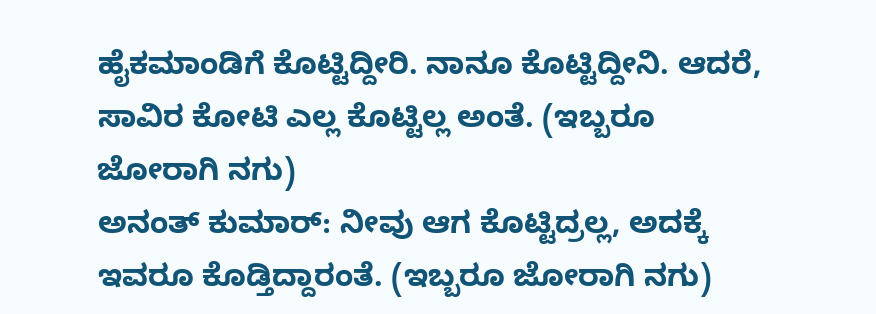ಹೈಕಮಾಂಡಿಗೆ ಕೊಟ್ಟಿದ್ದೀರಿ. ನಾನೂ ಕೊಟ್ಟಿದ್ದೀನಿ. ಆದರೆ, ಸಾವಿರ ಕೋಟಿ ಎಲ್ಲ ಕೊಟ್ಟಿಲ್ಲ ಅಂತೆ. (ಇಬ್ಬರೂ ಜೋರಾಗಿ ನಗು)
ಅನಂತ್ ಕುಮಾರ್: ನೀವು ಆಗ ಕೊಟ್ಟಿದ್ರಲ್ಲ, ಅದಕ್ಕೆ ಇವರೂ ಕೊಡ್ತಿದ್ದಾರಂತೆ. (ಇಬ್ಬರೂ ಜೋರಾಗಿ ನಗು)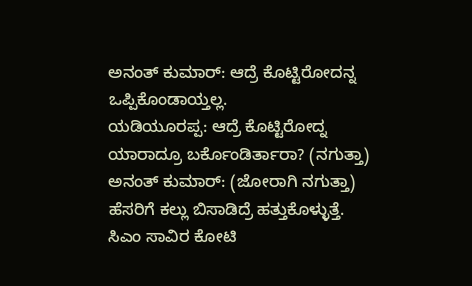ಅನಂತ್ ಕುಮಾರ್: ಆದ್ರೆ ಕೊಟ್ಟಿರೋದನ್ನ ಒಪ್ಪಿಕೊಂಡಾಯ್ತಲ್ಲ.
ಯಡಿಯೂರಪ್ಪ: ಆದ್ರೆ ಕೊಟ್ಟಿರೋದ್ನ ಯಾರಾದ್ರೂ ಬರ್ಕೊಂಡಿರ್ತಾರಾ? (ನಗುತ್ತಾ)
ಅನಂತ್ ಕುಮಾರ್: (ಜೋರಾಗಿ ನಗುತ್ತಾ) ಹೆಸರಿಗೆ ಕಲ್ಲು ಬಿಸಾಡಿದ್ರೆ ಹತ್ತುಕೊಳ್ಳುತ್ತೆ. ಸಿಎಂ ಸಾವಿರ ಕೋಟಿ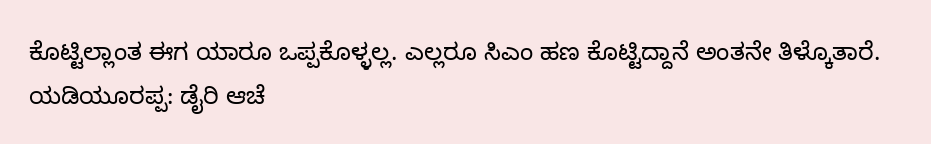ಕೊಟ್ಟಿಲ್ಲಾಂತ ಈಗ ಯಾರೂ ಒಪ್ಪಕೊಳ್ಳಲ್ಲ. ಎಲ್ಲರೂ ಸಿಎಂ ಹಣ ಕೊಟ್ಟಿದ್ದಾನೆ ಅಂತನೇ ತಿಳ್ಕೊತಾರೆ.
ಯಡಿಯೂರಪ್ಪ: ಡೈರಿ ಆಚೆ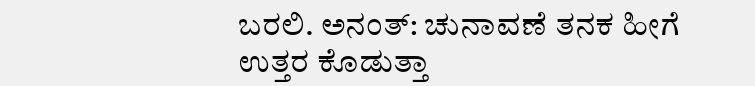ಬರಲಿ. ಅನಂತ್: ಚುನಾವಣೆ ತನಕ ಹೀಗೆ ಉತ್ತರ ಕೊಡುತ್ತಾ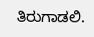ತಿರುಗಾಡಲಿ.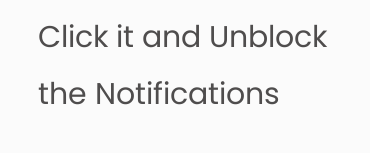Click it and Unblock the Notifications